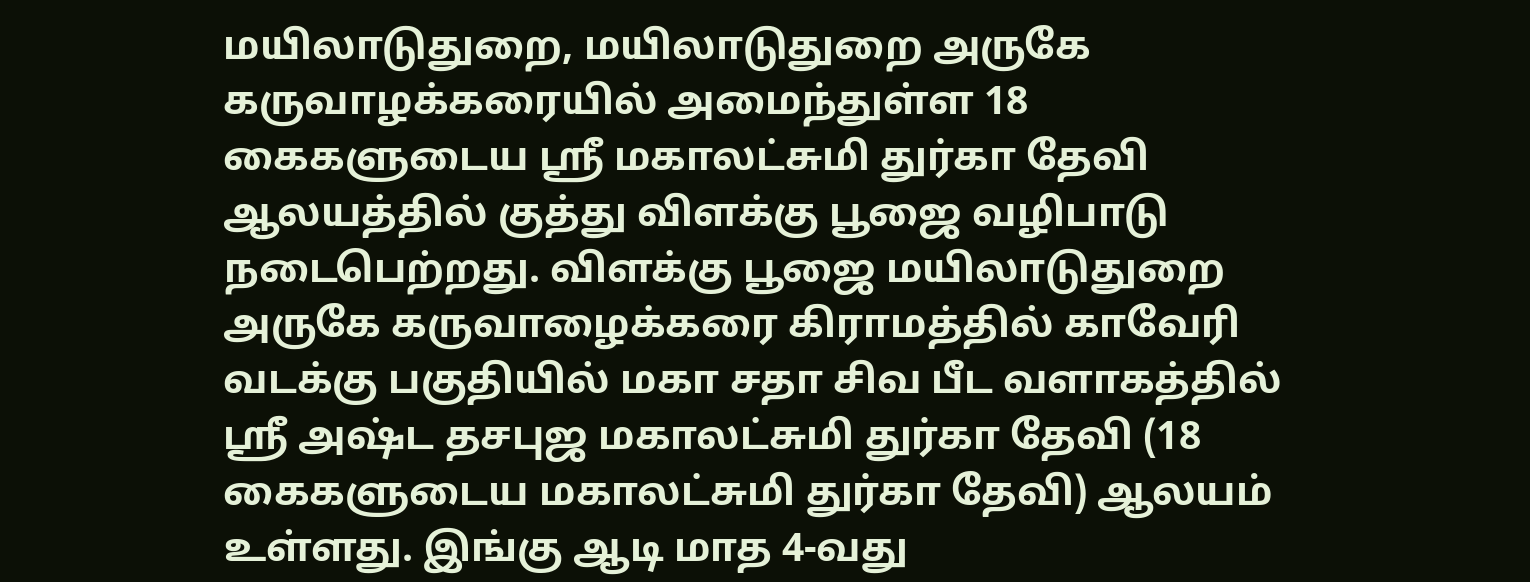மயிலாடுதுறை, மயிலாடுதுறை அருகே கருவாழக்கரையில் அமைந்துள்ள 18 கைகளுடைய ஸ்ரீ மகாலட்சுமி துர்கா தேவி ஆலயத்தில் குத்து விளக்கு பூஜை வழிபாடு நடைபெற்றது. விளக்கு பூஜை மயிலாடுதுறை அருகே கருவாழைக்கரை கிராமத்தில் காவேரி வடக்கு பகுதியில் மகா சதா சிவ பீட வளாகத்தில் ஸ்ரீ அஷ்ட தசபுஜ மகாலட்சுமி துர்கா தேவி (18 கைகளுடைய மகாலட்சுமி துர்கா தேவி) ஆலயம் உள்ளது. இங்கு ஆடி மாத 4-வது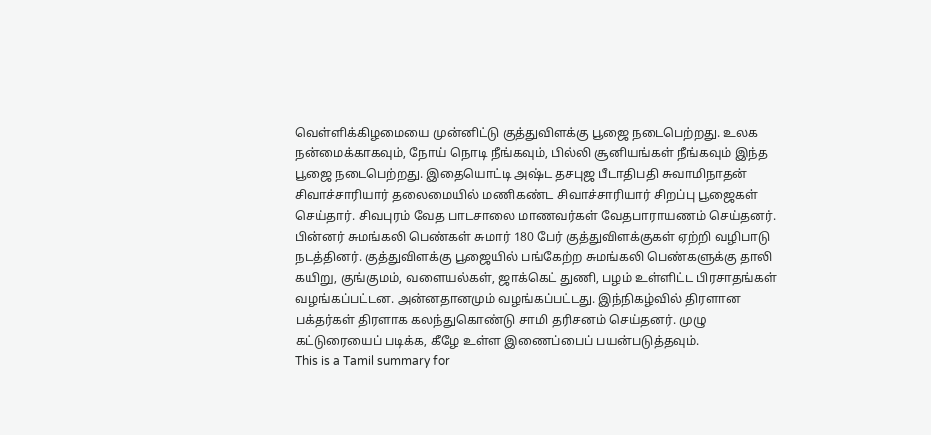வெள்ளிக்கிழமையை முன்னிட்டு குத்துவிளக்கு பூஜை நடைபெற்றது. உலக நன்மைக்காகவும், நோய் நொடி நீங்கவும், பில்லி சூனியங்கள் நீங்கவும் இந்த பூஜை நடைபெற்றது. இதையொட்டி அஷ்ட தசபுஜ பீடாதிபதி சுவாமிநாதன் சிவாச்சாரியார் தலைமையில் மணிகண்ட சிவாச்சாரியார் சிறப்பு பூஜைகள் செய்தார். சிவபுரம் வேத பாடசாலை மாணவர்கள் வேதபாராயணம் செய்தனர். பின்னர் சுமங்கலி பெண்கள் சுமார் 180 பேர் குத்துவிளக்குகள் ஏற்றி வழிபாடு நடத்தினர். குத்துவிளக்கு பூஜையில் பங்கேற்ற சுமங்கலி பெண்களுக்கு தாலி கயிறு, குங்குமம், வளையல்கள், ஜாக்கெட் துணி, பழம் உள்ளிட்ட பிரசாதங்கள் வழங்கப்பட்டன. அன்னதானமும் வழங்கப்பட்டது. இந்நிகழ்வில் திரளான பக்தர்கள் திரளாக கலந்துகொண்டு சாமி தரிசனம் செய்தனர். முழு கட்டுரையைப் படிக்க, கீழே உள்ள இணைப்பைப் பயன்படுத்தவும்.
This is a Tamil summary for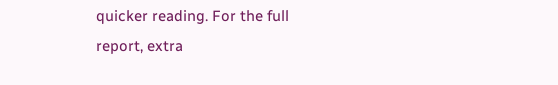quicker reading. For the full report, extra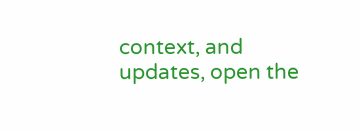context, and updates, open the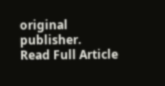original publisher.
Read Full Article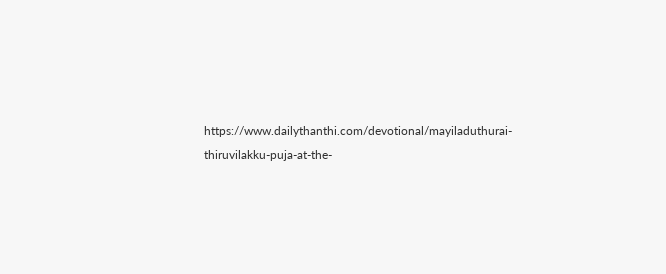https://www.dailythanthi.com/devotional/mayiladuthurai-thiruvilakku-puja-at-the-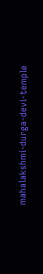mahalakshmi-durga-devi-temple